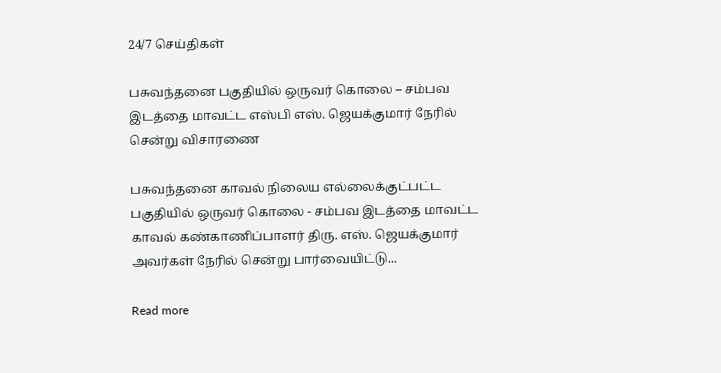24/7 செய்திகள்

பசுவந்தனை பகுதியில் ஒருவர் கொலை – சம்பவ இடத்தை மாவட்ட எஸ்பி எஸ். ஜெயக்குமார் நேரில் சென்று விசாரணை

பசுவந்தனை காவல் நிலைய எல்லைக்குட்பட்ட பகுதியில் ஒருவர் கொலை - சம்பவ இடத்தை மாவட்ட காவல் கண்காணிப்பாளர் திரு. எஸ். ஜெயக்குமார் அவர்கள் நேரில் சென்று பார்வையிட்டு...

Read more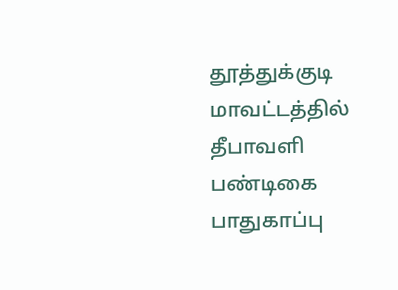தூத்துக்குடி மாவட்டத்தில் தீபாவளி பண்டிகை பாதுகாப்பு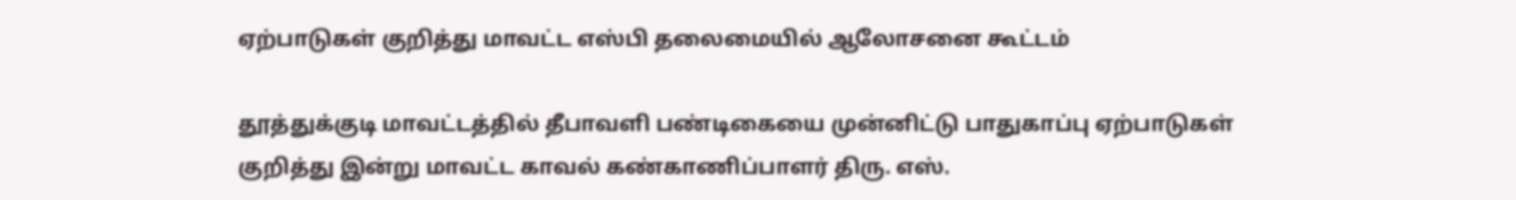ஏற்பாடுகள் குறித்து மாவட்ட எஸ்பி தலைமையில் ஆலோசனை கூட்டம்

தூத்துக்குடி மாவட்டத்தில் தீபாவளி பண்டிகையை முன்னிட்டு பாதுகாப்பு ஏற்பாடுகள் குறித்து இன்று மாவட்ட காவல் கண்காணிப்பாளர் திரு. எஸ்.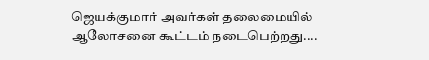ஜெயக்குமார் அவர்கள் தலைமையில் ஆலோசனை கூட்டம் நடைபெற்றது....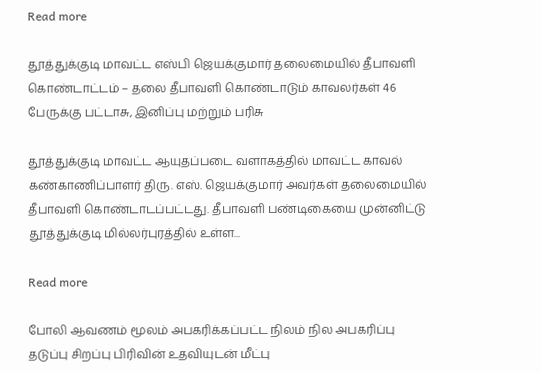Read more

தூத்துக்குடி மாவட்ட எஸ்பி ஜெயக்குமார் தலைமையில் தீபாவளி கொண்டாட்டம் – தலை தீபாவளி கொண்டாடும் காவலர்கள் 46 பேருக்கு பட்டாசு, இனிப்பு மற்றும் பரிசு

தூத்துக்குடி மாவட்ட ஆயுதப்படை வளாகத்தில் மாவட்ட காவல் கண்காணிப்பாளர் திரு. எஸ். ஜெயக்குமார் அவர்கள் தலைமையில் தீபாவளி கொண்டாடப்பட்டது. தீபாவளி பண்டிகையை முன்னிட்டு தூத்துக்குடி மில்லர்புரத்தில் உள்ள...

Read more

போலி ஆவணம் மூலம் அபகரிக்கப்பட்ட நிலம் நில அபகரிப்பு தடுப்பு சிறப்பு பிரிவின் உதவியுடன் மீட்பு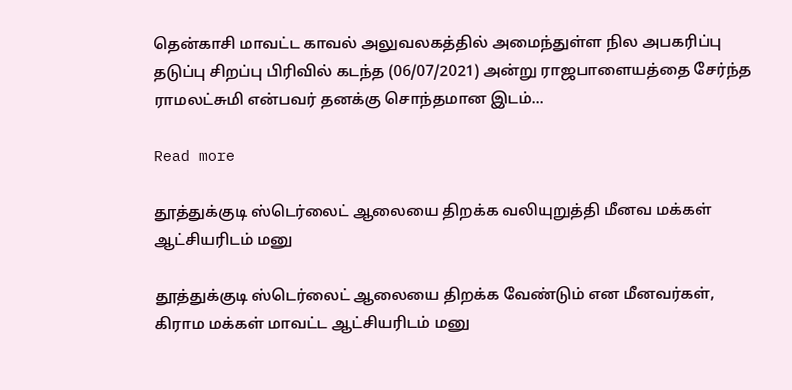தென்காசி மாவட்ட காவல் அலுவலகத்தில் அமைந்துள்ள நில அபகரிப்பு தடுப்பு சிறப்பு பிரிவில் கடந்த (06/07/2021) அன்று ராஜபாளையத்தை சேர்ந்த ராமலட்சுமி என்பவர் தனக்கு சொந்தமான இடம்...

Read more

தூத்துக்குடி ஸ்டெர்லைட் ஆலையை திறக்க வலியுறுத்தி மீனவ மக்கள் ஆட்சியரிடம் மனு

தூத்துக்குடி ஸ்டெர்லைட் ஆலையை திறக்க வேண்டும் என மீனவர்கள், கிராம மக்கள் மாவட்ட ஆட்சியரிடம் மனு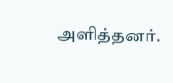அளித்தனர்.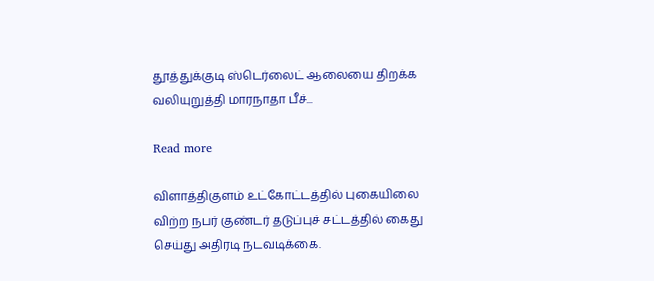தூத்துக்குடி ஸ்டெர்லைட் ஆலையை திறக்க வலியுறுத்தி மாரநாதா பீச்...

Read more

விளாத்திகுளம் உட்கோட்டத்தில் புகையிலை விற்ற நபர் குண்டர் தடுப்புச் சட்டத்தில் கைது செய்து அதிரடி நடவடிக்கை.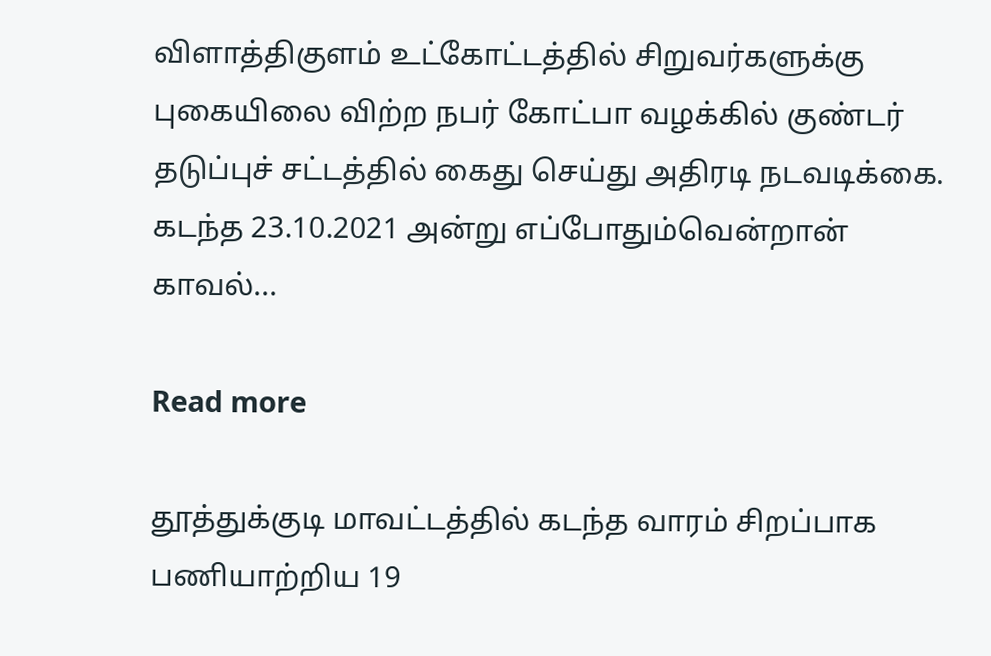விளாத்திகுளம் உட்கோட்டத்தில் சிறுவர்களுக்கு புகையிலை விற்ற நபர் கோட்பா வழக்கில் குண்டர் தடுப்புச் சட்டத்தில் கைது செய்து அதிரடி நடவடிக்கை. கடந்த 23.10.2021 அன்று எப்போதும்வென்றான் காவல்...

Read more

தூத்துக்குடி மாவட்டத்தில் கடந்த வாரம் சிறப்பாக பணியாற்றிய 19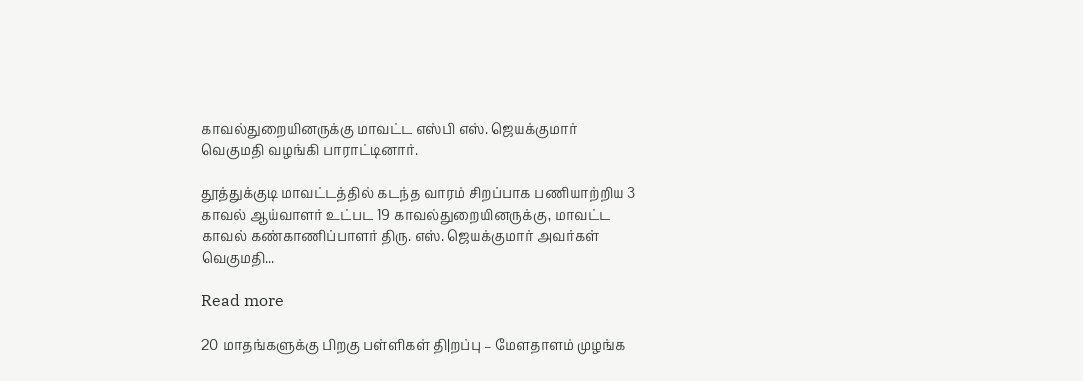காவல்துறையினருக்கு மாவட்ட எஸ்பி எஸ். ஜெயக்குமார் வெகுமதி வழங்கி பாராட்டினார்.

தூத்துக்குடி மாவட்டத்தில் கடந்த வாரம் சிறப்பாக பணியாற்றிய 3 காவல் ஆய்வாளர் உட்பட 19 காவல்துறையினருக்கு, மாவட்ட காவல் கண்காணிப்பாளர் திரு. எஸ். ஜெயக்குமார் அவர்கள் வெகுமதி...

Read more

20 மாதங்களுக்கு பிறகு பள்ளிகள் தி|றப்பு – மேளதாளம் முழங்க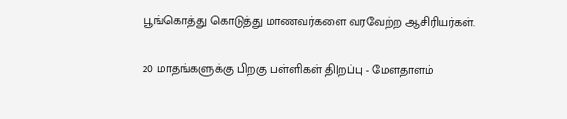பூங்கொத்து கொடுத்து மாணவர்களை வரவேற்ற ஆசிரியர்கள்.

20 மாதங்களுக்கு பிறகு பள்ளிகள் தி|றப்பு - மேளதாளம்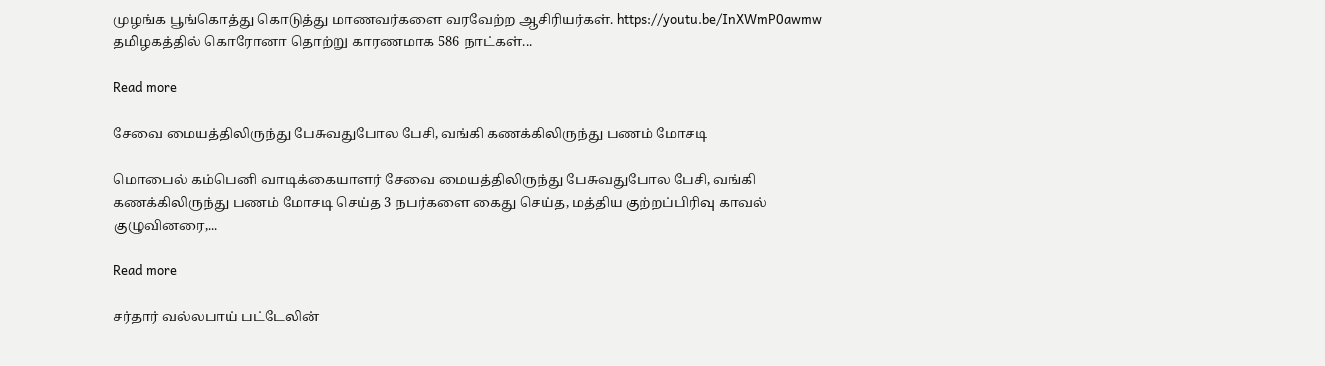முழங்க பூங்கொத்து கொடுத்து மாணவர்களை வரவேற்ற ஆசிரியர்கள். https://youtu.be/InXWmP0awmw தமிழகத்தில் கொரோனா தொற்று காரணமாக 586 நாட்கள்...

Read more

சேவை மையத்திலிருந்து பேசுவதுபோல பேசி, வங்கி கணக்கிலிருந்து பணம் மோசடி

மொபைல் கம்பெனி வாடிக்கையாளர் சேவை மையத்திலிருந்து பேசுவதுபோல பேசி, வங்கி கணக்கிலிருந்து பணம் மோசடி செய்த 3 நபர்களை கைது செய்த, மத்திய குற்றப்பிரிவு காவல் குழுவினரை,...

Read more

சர்தார் வல்லபாய் பட்டேலின்‌‌‌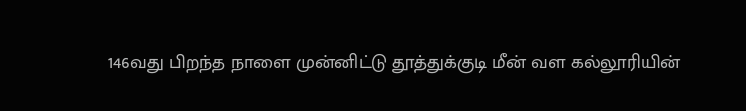146வது பிறந்த நாளை முன்னிட்டு தூத்துக்குடி மீன் வள கல்லூரியின்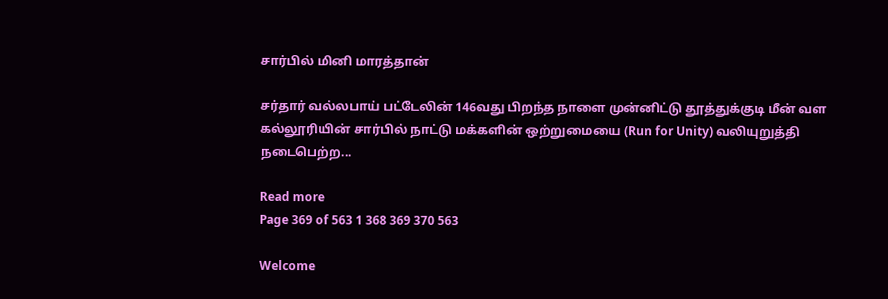சார்பில் மினி மாரத்தான்

சர்தார் வல்லபாய் பட்டேலின்‌‌‌ 146வது பிறந்த நாளை முன்னிட்டு தூத்துக்குடி மீன் வள கல்லூரியின் சார்பில் நாட்டு மக்களின் ஒற்றுமையை (Run for Unity) வலியுறுத்தி நடைபெற்ற...

Read more
Page 369 of 563 1 368 369 370 563

Welcome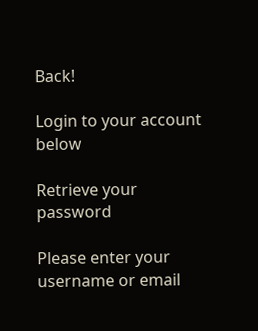Back!

Login to your account below

Retrieve your password

Please enter your username or email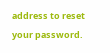address to reset your password.